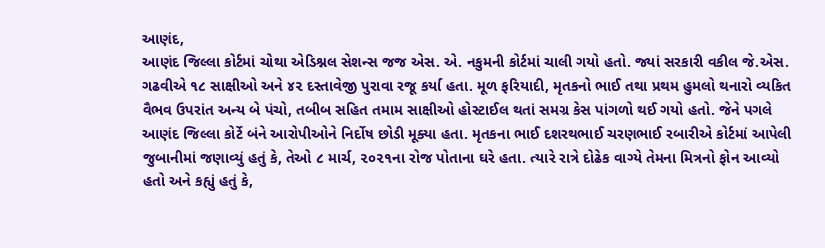આણંદ,
આણંદ જિલ્લા કોર્ટમાં ચોથા એડિશ્નલ સેશન્સ જજ એસ. એ. નકુમની કોર્ટમાં ચાલી ગયો હતો. જ્યાં સરકારી વકીલ જે.એસ. ગઢવીએ ૧૮ સાક્ષીઓ અને ૪૨ દસ્તાવેજી પુરાવા રજૂ કર્યા હતા. મૂળ ફરિયાદી, મૃતકનો ભાઈ તથા પ્રથમ હુમલો થનારો વ્યકિત વૈભવ ઉપરાંત અન્ય બે પંચો, તબીબ સહિત તમામ સાક્ષીઓ હોસ્ટાઈલ થતાં સમગ્ર કેસ પાંગળો થઈ ગયો હતો. જેને પગલે આણંદ જિલ્લા કોર્ટે બંને આરોપીઓને નિર્દોષ છોડી મૂક્યા હતા. મૃતકના ભાઈ દશરથભાઈ ચરણભાઈ રબારીએ કોર્ટમાં આપેલી જુબાનીમાં જણાવ્યું હતું કે, તેઓ ૮ માર્ચ, ૨૦૨૧ના રોજ પોતાના ઘરે હતા. ત્યારે રાત્રે દોઢેક વાગ્યે તેમના મિત્રનો ફોન આવ્યો હતો અને કહ્યું હતું કે,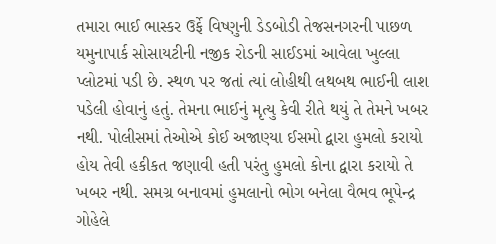તમારા ભાઈ ભાસ્કર ઉર્ફે વિષ્ણુની ડેડબોડી તેજસનગરની પાછળ યમુનાપાર્ક સોસાયટીની નજીક રોડની સાઈડમાં આવેલા ખુલ્લા પ્લોટમાં પડી છે. સ્થળ પર જતાં ત્યાં લોહીથી લથબથ ભાઈની લાશ પડેલી હોવાનું હતું. તેમના ભાઈનું મૃત્યુ કેવી રીતે થયું તે તેમને ખબર નથી. પોલીસમાં તેઓએ કોઈ અજાણ્યા ઈસમો દ્વારા હુમલો કરાયો હોય તેવી હકીકત જણાવી હતી પરંતુ હુમલો કોના દ્વારા કરાયો તે ખબર નથી. સમગ્ર બનાવમાં હુમલાનો ભોગ બનેલા વૈભવ ભૂપેન્દ્ર ગોહેલે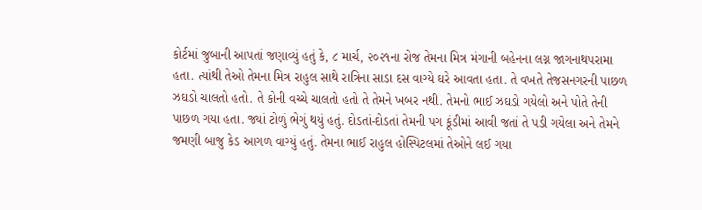કોર્ટમાં જુબાની આપતાં જણાવ્યું હતું કે, ૮ માર્ચ, ૨૦૨૧ના રોજ તેમના મિત્ર મંગાની બહેનના લગ્ન જાગનાથપરામા હતા. ત્યાંથી તેઓ તેમના મિત્ર રાહુલ સાથે રાત્રિના સાડા દસ વાગ્યે ઘરે આવતા હતા. તે વખતે તેજસનગરની પાછળ ઝઘડો ચાલતો હતો. તે કોની વચ્ચે ચાલતો હતો તે તેમને ખબર નથી. તેમનો ભાઈ ઝઘડો ગયેલો અને પોતે તેની પાછળ ગયા હતા. જ્યાં ટોળું ભેગું થયું હતું. દોડતાં-દોડતાં તેમની પગ કૂંડીમાં આવી જતાં તે પડી ગયેલા અને તેમને જમણી બાજુ કેડ આગળ વાગ્યું હતું. તેમના ભાઈ રાહુલ હોસ્પિટલમાં તેઓને લઈ ગયા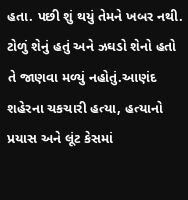હતા. પછી શું થયું તેમને ખબર નથી. ટોળું શેનું હતું અને ઝઘડો શેનો હતો તે જાણવા મળ્યું નહોતું.આણંદ શહેરના ચકચારી હત્યા, હત્યાનો પ્રયાસ અને લૂંટ કેસમાં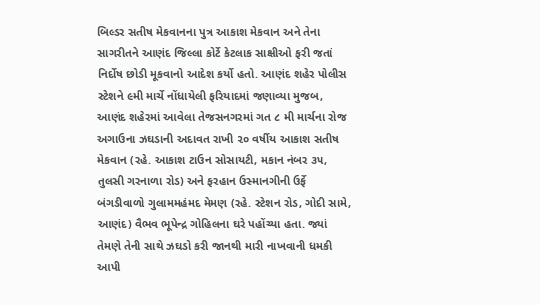બિલ્ડર સતીષ મેકવાનના પુત્ર આકાશ મેકવાન અને તેના સાગરીતને આણંદ જિલ્લા કોર્ટે કેટલાક સાક્ષીઓ ફરી જતાં નિર્દોષ છોડી મૂકવાનો આદેશ કર્યો હતો. આણંદ શહેર પોલીસ સ્ટેશને ૯મી માર્ચે નોંધાયેલી ફરિયાદમાં જણાવ્યા મુજબ, આણંદ શહેરમાં આવેલા તેજસનગરમાં ગત ૮ મી માર્ચના રોજ અગાઉના ઝઘડાની અદાવત રાખી ૨૦ વર્ષીય આકાશ સતીષ મેકવાન (રહે. આકાશ ટાઉન સોસાયટી, મકાન નંબર ૩૫, તુલસી ગરનાળા રોડ) અને ફરહાન ઉસ્માનગીની ઉર્ફે બંગડીવાળો ગુલામમહંમદ મેમણ (રહે. સ્ટેશન રોડ, ગોદી સામે, આણંદ) વૈભવ ભૂપેન્દ્ર ગોહિલના ઘરે પહોંચ્યા હતા. જ્યાં તેમણે તેની સાથે ઝઘડો કરી જાનથી મારી નાખવાની ધમકી આપી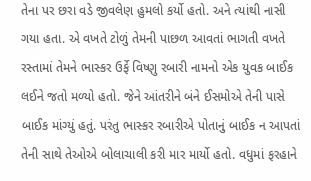તેના પર છરા વડે જીવલેણ હુમલો કર્યો હતો. અને ત્યાંથી નાસી ગયા હતા. એ વખતે ટોળું તેમની પાછળ આવતાં ભાગતી વખતે રસ્તામાં તેમને ભાસ્કર ઉર્ફે વિષ્ણુ રબારી નામનો એક યુવક બાઈક લઈને જતો મળ્યો હતો. જેને આંતરીને બંને ઈસમોએ તેની પાસે બાઈક માંગ્યું હતું. પરંતુ ભાસ્કર રબારીએ પોતાનું બાઈક ન આપતાં તેની સાથે તેઓએ બોલાચાલી કરી માર માર્યો હતો. વધુમાં ફરહાને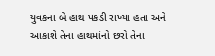યુવકના બે હાથ પકડી રાખ્યા હતા અને આકાશે તેના હાથમાંનો છરો તેના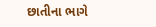છાતીના ભાગે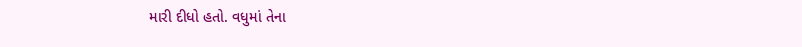મારી દીધો હતો. વધુમાં તેના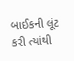બાઈકની લૂંટ કરી ત્યાંથી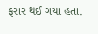ફરાર થઈ ગયા હતા.